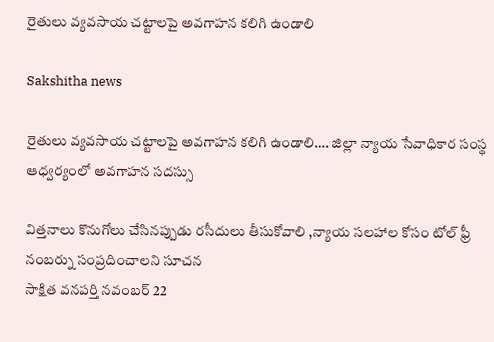రైతులు వ్యవసాయ చట్టాలపై అవగాహన కలిగి ఉండాలి

Sakshitha news

రైతులు వ్యవసాయ చట్టాలపై అవగాహన కలిగి ఉండాలి…. జిల్లా న్యాయ సేవాధికార సంస్థ ఆధ్వర్యంలో అవగాహన సదస్సు

విత్తనాలు కొనుగోలు చేసినప్పుడు రసీదులు తీసుకోవాలి ,న్యాయ సలహాల కోసం టోల్ ఫ్రీ నంబర్ను సంప్రదించాలని సూచన
సాక్షిత వనపర్తి నవంబర్ 22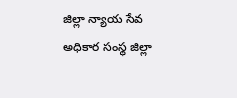జిల్లా న్యాయ సేవ అధికార సంస్థ జిల్లా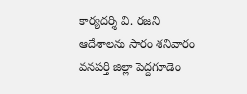కార్యదర్శి వి. రజని ఆదేశాలను సారం శనివారం వనపర్తి జిల్లా పెద్దగూడెం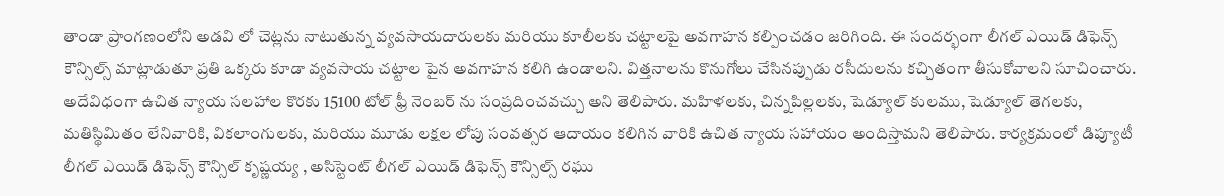తాండా ప్రాంగణంలోని అడవి లో చెట్లను నాటుతున్న వ్యవసాయదారులకు మరియు కూలీలకు చట్టాలపై అవగాహన కల్పించడం జరిగింది. ఈ సందర్భంగా లీగల్ ఎయిడ్ డిఫెన్స్ కౌన్సిల్స్ మాట్లాడుతూ ప్రతి ఒక్కరు కూడా వ్యవసాయ చట్టాల పైన అవగాహన కలిగి ఉండాలని. విత్తనాలను కొనుగోలు చేసినప్పుడు రసీదులను కచ్చితంగా తీసుకోవాలని సూచించారు. అదేవిధంగా ఉచిత న్యాయ సలహాల కొరకు 15100 టోల్ ఫ్రీ నెంబర్ ను సంప్రదించవచ్చు అని తెలిపారు. మహిళలకు, చిన్నపిల్లలకు, షెడ్యూల్ కులము, షెడ్యూల్ తెగలకు, మతిస్థిమితం లేనివారికి, వికలాంగులకు, మరియు మూడు లక్షల లోపు సంవత్సర ఆదాయం కలిగిన వారికి ఉచిత న్యాయ సహాయం అందిస్తామని తెలిపారు. కార్యక్రమంలో డిప్యూటీ లీగల్ ఎయిడ్ డిఫెన్స్ కౌన్సిల్ కృష్ణయ్య , అసిస్టెంట్ లీగల్ ఎయిడ్ డిఫెన్స్ కౌన్సిల్స్ రఘు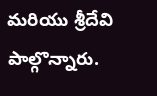మరియు శ్రీదేవి పాల్గొన్నారు.